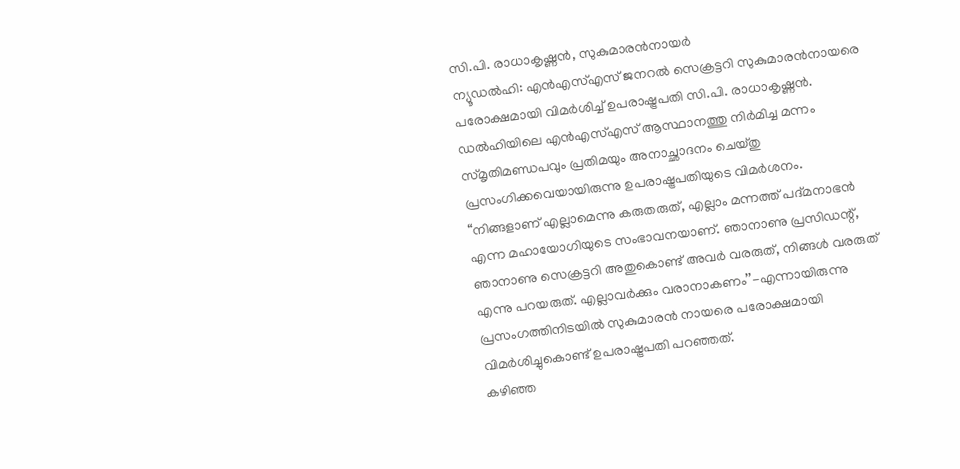സി.പി. രാധാകൃഷ്ണൻ, സുകുമാരൻനായർ
ന്യൂഡൽഹി: എൻഎസ്എസ് ജനറൽ സെക്രട്ടറി സുകുമാരൻനായരെ പരോക്ഷമായി വിമർശിച്ച് ഉപരാഷ്ട്രപതി സി.പി. രാധാകൃഷ്ണൻ. ഡൽഹിയിലെ എൻഎസ്എസ് ആസ്ഥാനത്തു നിർമിച്ച മന്നം സ്മൃതിമണ്ഡപവും പ്രതിമയും അനാച്ഛാദനം ചെയ്തു പ്രസംഗിക്കവെയായിരുന്നു ഉപരാഷ്ട്രപതിയുടെ വിമർശനം.
“നിങ്ങളാണ് എല്ലാമെന്നു കരുതരുത്, എല്ലാം മന്നത്ത് പദ്മനാഭൻ എന്ന മഹായോഗിയുടെ സംഭാവനയാണ്. ഞാനാണു പ്രസിഡന്റ്, ഞാനാണു സെക്രട്ടറി അതുകൊണ്ട് അവർ വരരുത്, നിങ്ങൾ വരരുത് എന്നു പറയരുത്. എല്ലാവർക്കും വരാനാകണം’’-എന്നായിരുന്നു പ്രസംഗത്തിനിടയിൽ സുകുമാരൻ നായരെ പരോക്ഷമായി വിമർശിച്ചുകൊണ്ട് ഉപരാഷ്ട്രപതി പറഞ്ഞത്.
കഴിഞ്ഞ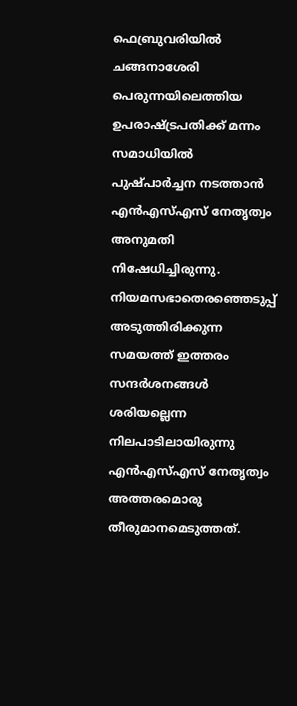ഫെബ്രുവരിയിൽ ചങ്ങനാശേരി പെരുന്നയിലെത്തിയ ഉപരാഷ്ട്രപതിക്ക് മന്നം സമാധിയിൽ പുഷ്പാർച്ചന നടത്താൻ എൻഎസ്എസ് നേതൃത്വം അനുമതി നിഷേധിച്ചിരുന്നു. നിയമസഭാതെരഞ്ഞെടുപ്പ് അടുത്തിരിക്കുന്ന സമയത്ത് ഇത്തരം സന്ദർശനങ്ങൾ ശരിയല്ലെന്ന നിലപാടിലായിരുന്നു എൻഎസ്എസ് നേതൃത്വം അത്തരമൊരു തീരുമാനമെടുത്തത്.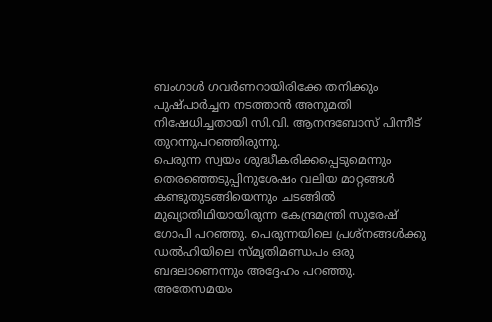ബംഗാൾ ഗവർണറായിരിക്കേ തനിക്കും പുഷ്പാർച്ചന നടത്താൻ അനുമതി നിഷേധിച്ചതായി സി.വി. ആനന്ദബോസ് പിന്നീട് തുറന്നുപറഞ്ഞിരുന്നു.
പെരുന്ന സ്വയം ശുദ്ധീകരിക്കപ്പെടുമെന്നും തെരഞ്ഞെടുപ്പിനുശേഷം വലിയ മാറ്റങ്ങൾ കണ്ടുതുടങ്ങിയെന്നും ചടങ്ങിൽ മുഖ്യാതിഥിയായിരുന്ന കേന്ദ്രമന്ത്രി സുരേഷ് ഗോപി പറഞ്ഞു. പെരുന്നയിലെ പ്രശ്നങ്ങൾക്കു ഡൽഹിയിലെ സ്മൃതിമണ്ഡപം ഒരു ബദലാണെന്നും അദ്ദേഹം പറഞ്ഞു.
അതേസമയം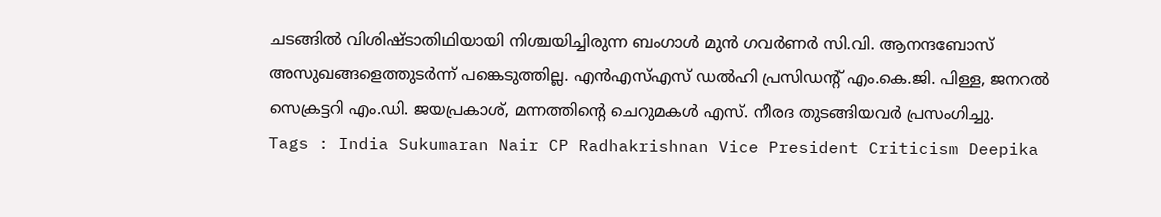ചടങ്ങിൽ വിശിഷ്ടാതിഥിയായി നിശ്ചയിച്ചിരുന്ന ബംഗാൾ മുൻ ഗവർണർ സി.വി. ആനന്ദബോസ് അസുഖങ്ങളെത്തുടർന്ന് പങ്കെടുത്തില്ല. എൻഎസ്എസ് ഡൽഹി പ്രസിഡന്റ് എം.കെ.ജി. പിള്ള, ജനറൽ സെക്രട്ടറി എം.ഡി. ജയപ്രകാശ്, മന്നത്തിന്റെ ചെറുമകൾ എസ്. നീരദ തുടങ്ങിയവർ പ്രസംഗിച്ചു.
Tags : India Sukumaran Nair CP Radhakrishnan Vice President Criticism Deepika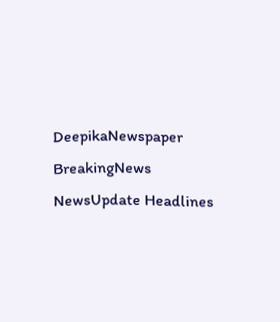DeepikaNewspaper BreakingNews NewsUpdate Headlines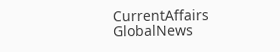CurrentAffairs GlobalNews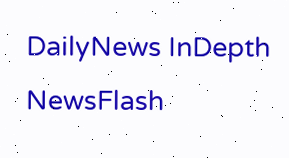DailyNews InDepth NewsFlash